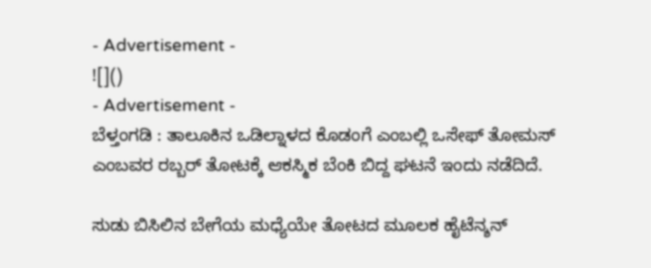- Advertisement -
![]()
- Advertisement -
ಬೆಳ್ತಂಗಡಿ : ತಾಲೂಕಿನ ಒಡಿಲ್ನಾಳದ ಕೊಡಂಗೆ ಎಂಬಲ್ಲಿ ಒಸೇಫ್ ತೋಮಸ್ ಎಂಬವರ ರಬ್ಬರ್ ತೋಟಕ್ಕೆ ಆಕಸ್ಮಿಕ ಬೆಂಕಿ ಬಿದ್ದ ಘಟನೆ ಇಂದು ನಡೆದಿದೆ.

ಸುಡು ಬಿಸಿಲಿನ ಬೇಗೆಯ ಮಧ್ಯೆಯೇ ತೋಟದ ಮೂಲಕ ಹೈಟೆನ್ಶನ್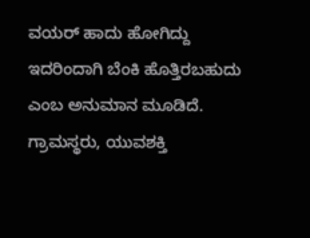ವಯರ್ ಹಾದು ಹೋಗಿದ್ದು ಇದರಿಂದಾಗಿ ಬೆಂಕಿ ಹೊತ್ತಿರಬಹುದು ಎಂಬ ಅನುಮಾನ ಮೂಡಿದೆ.
ಗ್ರಾಮಸ್ಥರು, ಯುವಶಕ್ತಿ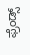ಫ್ರೆಂಡ್ಸ್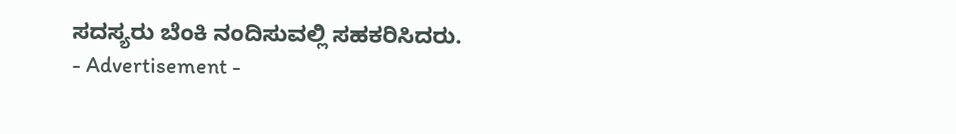ಸದಸ್ಯರು ಬೆಂಕಿ ನಂದಿಸುವಲ್ಲಿ ಸಹಕರಿಸಿದರು.
- Advertisement -